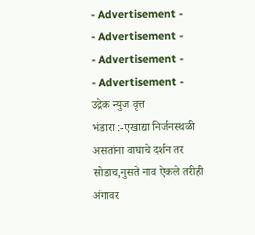- Advertisement -
- Advertisement -
- Advertisement -
- Advertisement -
उद्रेक न्युज वृत्त
भंडारा :-एखाद्या निर्जनस्थळी असतांना वाघाचे दर्शन तर सोडाच,नुसते नाव ऐकले तरीही अंगावर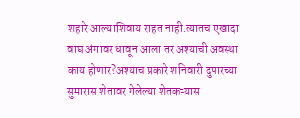शहारे आल्याशिवाय राहत नाही.त्यातच एखादा वाघ अंगावर धावून आला तर अश्याची अवस्था काय होणार?अश्याच प्रकारे शनिवारी दुपारच्या सुमारास शेतावर गेलेल्या शेतकऱ्यास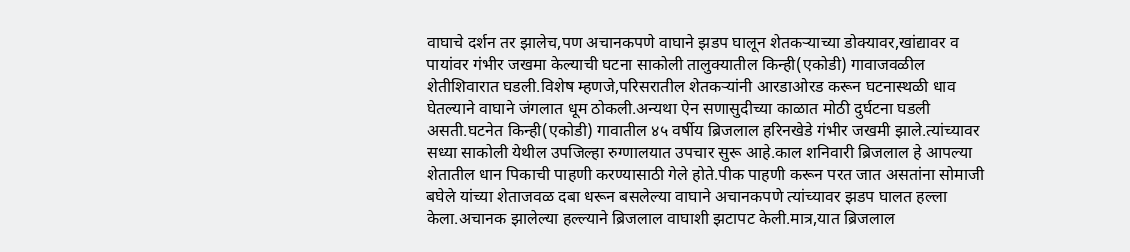वाघाचे दर्शन तर झालेच,पण अचानकपणे वाघाने झडप घालून शेतकऱ्याच्या डोक्यावर,खांद्यावर व पायांवर गंभीर जखमा केल्याची घटना साकोली तालुक्यातील किन्ही(एकोडी) गावाजवळील शेतीशिवारात घडली.विशेष म्हणजे,परिसरातील शेतकऱ्यांनी आरडाओरड करून घटनास्थळी धाव घेतल्याने वाघाने जंगलात धूम ठोकली.अन्यथा ऐन सणासुदीच्या काळात मोठी दुर्घटना घडली असती.घटनेत किन्ही(एकोडी) गावातील ४५ वर्षीय ब्रिजलाल हरिनखेडे गंभीर जखमी झाले.त्यांच्यावर सध्या साकोली येथील उपजिल्हा रुग्णालयात उपचार सुरू आहे.काल शनिवारी ब्रिजलाल हे आपल्या शेतातील धान पिकाची पाहणी करण्यासाठी गेले होते.पीक पाहणी करून परत जात असतांना सोमाजी बघेले यांच्या शेताजवळ दबा धरून बसलेल्या वाघाने अचानकपणे त्यांच्यावर झडप घालत हल्ला केला.अचानक झालेल्या हल्ल्याने ब्रिजलाल वाघाशी झटापट केली.मात्र,यात ब्रिजलाल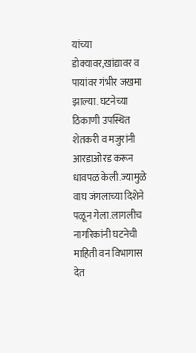यांच्या डोक्यावर,खांद्यावर व पायांवर गंभीर जखमा झाल्या. घटनेच्या ठिकाणी उपस्थित शेतकरी व मजुरांनी आरडाओरड करून धावपळ केली.ज्यामुळे वाघ जंगलाच्या दिशेने पळून गेला.लागलीच नागरिकांनी घटनेची माहिती वन विभागास देत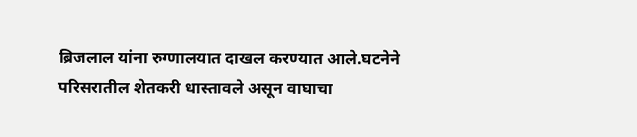ब्रिजलाल यांना रुग्णालयात दाखल करण्यात आले.घटनेने परिसरातील शेतकरी धास्तावले असून वाघाचा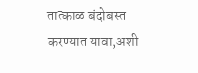तात्काळ बंदोबस्त करण्यात यावा,अशी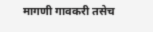मागणी गावकरी तसेच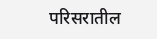परिसरातील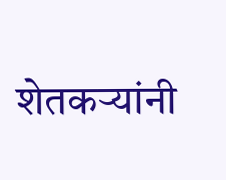शेतकऱ्यांनी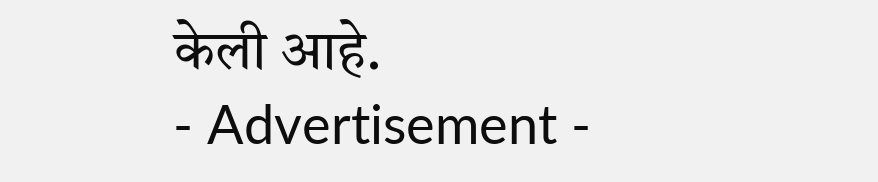केली आहे.
- Advertisement -